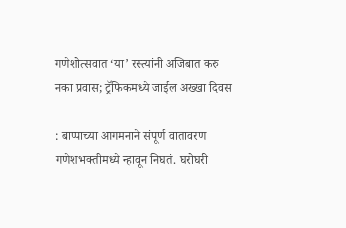गणेशोत्सवात ‘या’ रस्त्यांनी अजिबात करु नका प्रवास; ट्रॅफिकमध्ये जाईल अख्खा दिवस

: बाप्पाच्या आगमनाने संपूर्ण वातावरण गणेशभक्तीमध्ये न्हावून निघतं. घरोघरी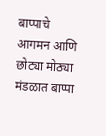बाप्पाचे आगमन आणि छोट्या मोठ्या मंडळात बाप्पा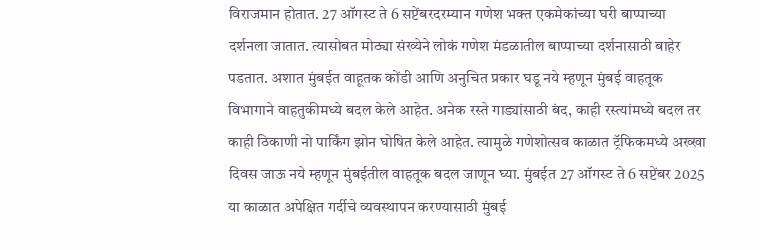विराजमान होतात. 27 ऑगस्ट ते 6 सप्टेंबरदरम्यान गणेश भक्त एकमेकांच्या घरी बाप्पाच्या दर्शनला जातात. त्यासोबत मोठ्या संख्येने लोकं गणेश मंडळातील बाप्पाच्या दर्शनासाठी बाहेर पडतात. अशात मुंबईत वाहूतक कोंडी आणि अनुचित प्रकार घडू नये म्हणून मुंबई वाहतूक विभागाने वाहतुकीमध्ये बदल केले आहेत. अनेक रस्ते गाड्यांसाठी बंद, काही रस्त्यांमध्ये बदल तर काही ठिकाणी नो पार्किंग झोन घोषित केले आहेत. त्यामुळे गणेशोत्सव काळात ट्रॅफिकमध्ये अख्खा दिवस जाऊ नये म्हणून मुंबईतील वाहतूक बदल जाणून घ्या. मुंबईत 27 ऑगस्ट ते 6 सप्टेंबर 2025 या काळात अपेक्षित गर्दीचे व्यवस्थापन करण्यासाठी मुंबई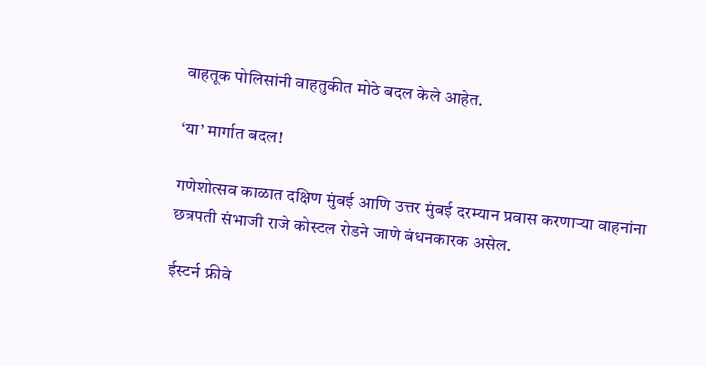वाहतूक पोलिसांनी वाहतुकीत मोठे बदल केले आहेत.

‘या’ मार्गात बदल!

गणेशोत्सव काळात दक्षिण मुंबई आणि उत्तर मुंबई दरम्यान प्रवास करणाऱ्या वाहनांना छत्रपती संभाजी राजे कोस्टल रोडने जाणे बंधनकारक असेल.

ईस्टर्न फ्रीवे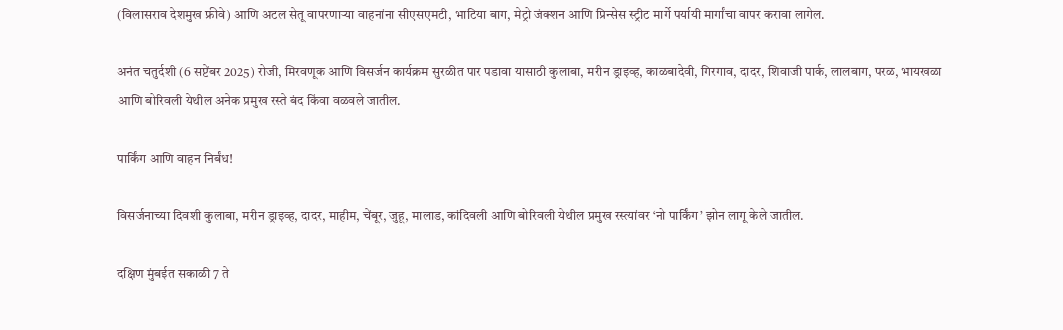(विलासराव देशमुख फ्रीवे) आणि अटल सेतू वापरणाऱ्या वाहनांना सीएसएमटी, भाटिया बाग, मेट्रो जंक्शन आणि प्रिन्सेस स्ट्रीट मार्गे पर्यायी मार्गांचा वापर करावा लागेल.

अनंत चतुर्दशी (6 सप्टेंबर 2025) रोजी, मिरवणूक आणि विसर्जन कार्यक्रम सुरळीत पार पडावा यासाठी कुलाबा, मरीन ड्राइव्ह, काळबादेवी, गिरगाव, दादर, शिवाजी पार्क, लालबाग, परळ, भायखळा आणि बोरिवली येथील अनेक प्रमुख रस्ते बंद किंवा वळवले जातील.

पार्किंग आणि वाहन निर्बंध!

विसर्जनाच्या दिवशी कुलाबा, मरीन ड्राइव्ह, दादर, माहीम, चेंबूर, जुहू, मालाड, कांदिवली आणि बोरिवली येथील प्रमुख रस्त्यांवर ‘नो पार्किंग’ झोन लागू केले जातील.

दक्षिण मुंबईत सकाळी 7 ते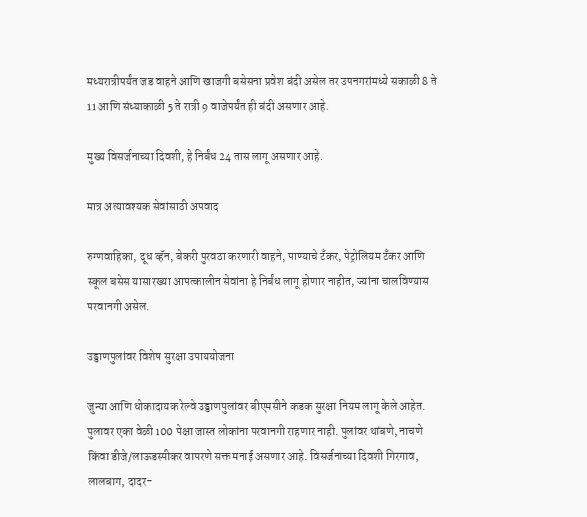मध्यरात्रीपर्यंत जड वाहने आणि खाजगी बसेसना प्रवेश बंदी असेल तर उपनगरांमध्ये सकाळी 8 ते 11 आणि संध्याकाळी 5 ते रात्री 9 वाजेपर्यंत ही बंदी असणार आहे.

मुख्य विसर्जनाच्या दिवशी, हे निर्बंध 24 तास लागू असणार आहे.

मात्र अत्यावश्यक सेवांसाठी अपवाद

रुग्णवाहिका, दूध व्हॅन, बेकरी पुरवठा करणारी वाहने, पाण्याचे टँकर, पेट्रोलियम टँकर आणि स्कूल बसेस यासारख्या आपत्कालीन सेवांना हे निर्बंध लागू होणार नाहीत, ज्यांना चालविण्यास परवानगी असेल.

उड्डाणपुलांवर विशेष सुरक्षा उपाययोजना

जुन्या आणि धोकादायक रेल्वे उड्डाणपुलांवर बीएमसीने कडक सुरक्षा नियम लागू केले आहेत. पुलावर एका वेळी 100 पेक्षा जास्त लोकांना परवानगी राहणार नाही. पुलांवर थांबणे, नाचणे किंवा डीजे/लाऊडस्पीकर वापरणे सक्त मनाई असणार आहे. विसर्जनाच्या दिवशी गिरगाव, लालबाग, दादर-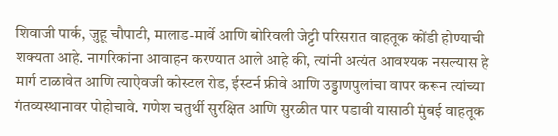शिवाजी पार्क, जुहू चौपाटी, मालाड-मार्वे आणि बोरिवली जेट्टी परिसरात वाहतूक कोंडी होण्याची शक्यता आहे. नागरिकांना आवाहन करण्यात आले आहे की, त्यांनी अत्यंत आवश्यक नसल्यास हे मार्ग टाळावेत आणि त्याऐवजी कोस्टल रोड, ईस्टर्न फ्रीवे आणि उड्डाणपुलांचा वापर करून त्यांच्या गंतव्यस्थानावर पोहोचावे. गणेश चतुर्थी सुरक्षित आणि सुरळीत पार पडावी यासाठी मुंबई वाहतूक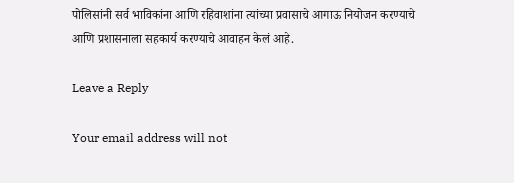पोलिसांनी सर्व भाविकांना आणि रहिवाशांना त्यांच्या प्रवासाचे आगाऊ नियोजन करण्याचे आणि प्रशासनाला सहकार्य करण्याचे आवाहन केलं आहे.

Leave a Reply

Your email address will not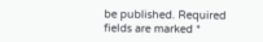be published. Required fields are marked *